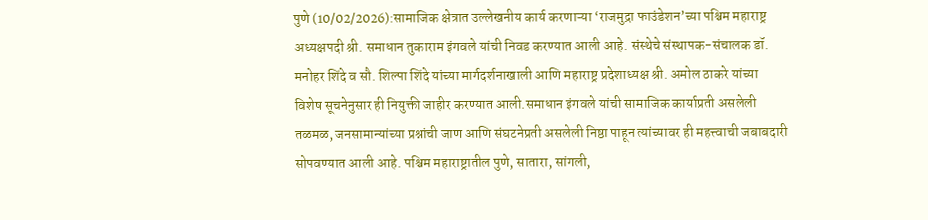पुणे (10/02/2026):सामाजिक क्षेत्रात उल्लेखनीय कार्य करणाऱ्या ‘राजमुद्रा फाउंडेशन’च्या पश्चिम महाराष्ट्र अध्यक्षपदी श्री. समाधान तुकाराम इंगवले यांची निवड करण्यात आली आहे. संस्थेचे संस्थापक-संचालक डॉ. मनोहर शिंदे व सौ. शिल्पा शिंदे यांच्या मार्गदर्शनाखाली आणि महाराष्ट्र प्रदेशाध्यक्ष श्री. अमोल ठाकरे यांच्या विशेष सूचनेनुसार ही नियुक्ती जाहीर करण्यात आली.समाधान इंगवले यांची सामाजिक कार्याप्रती असलेली तळमळ, जनसामान्यांच्या प्रश्नांची जाण आणि संघटनेप्रती असलेली निष्ठा पाहून त्यांच्यावर ही महत्त्वाची जबाबदारी सोपवण्यात आली आहे. पश्चिम महाराष्ट्रातील पुणे, सातारा, सांगली,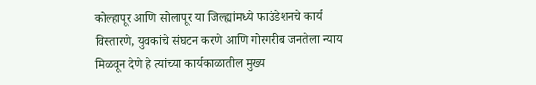कोल्हापूर आणि सोलापूर या जिल्ह्यांमध्ये फाउंडेशनचे कार्य विस्तारणे, युवकांचे संघटन करणे आणि गोरगरीब जनतेला न्याय मिळवून देणे हे त्यांच्या कार्यकाळातील मुख्य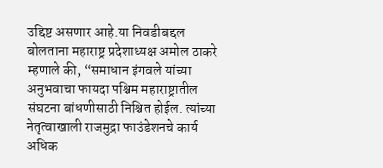उद्दिष्ट असणार आहे.या निवडीबद्दल बोलताना महाराष्ट्र प्रदेशाध्यक्ष अमोल ठाकरे म्हणाले की, “समाधान इंगवले यांच्या अनुभवाचा फायदा पश्चिम महाराष्ट्रातील संघटना बांधणीसाठी निश्चित होईल. त्यांच्या नेतृत्वाखाली राजमुद्रा फाउंडेशनचे कार्य अधिक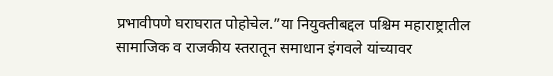प्रभावीपणे घराघरात पोहोचेल.”या नियुक्तीबद्दल पश्चिम महाराष्ट्रातील सामाजिक व राजकीय स्तरातून समाधान इंगवले यांच्यावर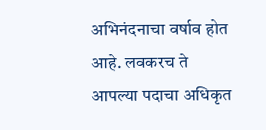अभिनंदनाचा वर्षाव होत आहे. लवकरच ते आपल्या पदाचा अधिकृत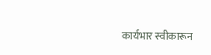कार्यभार स्वीकारून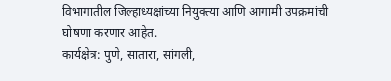विभागातील जिल्हाध्यक्षांच्या नियुक्त्या आणि आगामी उपक्रमांची घोषणा करणार आहेत.
कार्यक्षेत्र: पुणे, सातारा, सांगली,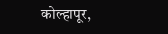कोल्हापूर,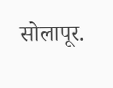सोलापूर.